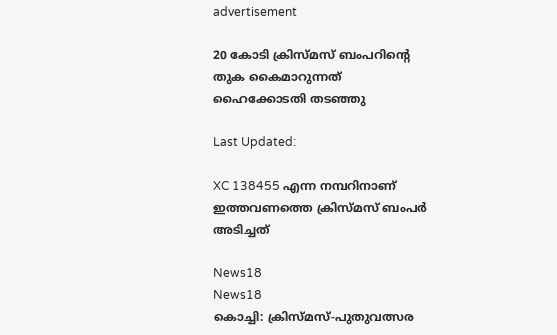advertisement

20 കോടി ക്രിസ്മസ് ബംപറിന്റെ തുക കൈമാറുന്നത് ഹൈക്കോടതി തടഞ്ഞു

Last Updated:

XC 138455 എന്ന നമ്പറിനാണ് ഇത്തവണത്തെ ക്രിസ്മസ് ബംപർ അടിച്ചത്

News18
News18
കൊച്ചി: ക്രിസ്മസ്-പുതുവത്സര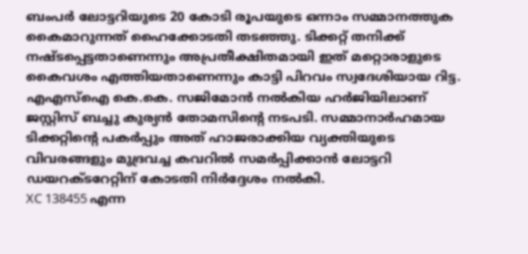ബംപർ ലോട്ടറിയുടെ 20 കോടി രൂപയുടെ ഒന്നാം സമ്മാനത്തുക കൈമാറുന്നത് ഹൈക്കോടതി തടഞ്ഞു. ടിക്കറ്റ് തനിക്ക് നഷ്ടപ്പെട്ടതാണെന്നും അപ്രതീക്ഷിതമായി ഇത് മറ്റൊരാളുടെ കൈവശം എത്തിയതാണെന്നും കാട്ടി പിറവം സ്വദേശിയായ റിട്ട. എഎസ്ഐ കെ.കെ. സജിമോൻ നൽകിയ ഹർജിയിലാണ് ജസ്റ്റിസ് ബച്ചു കുര്യൻ തോമസിന്റെ നടപടി. സമ്മാനാർഹമായ ടിക്കറ്റിന്റെ പകർപ്പും അത് ഹാജരാക്കിയ വ്യക്തിയുടെ വിവരങ്ങളും മുദ്രവച്ച കവറിൽ സമർപ്പിക്കാൻ ലോട്ടറി ഡയറക്ടറേറ്റിന് കോടതി നിർദ്ദേശം നൽകി.
XC 138455 എന്ന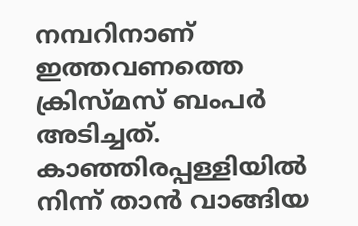നമ്പറിനാണ് ഇത്തവണത്തെ ക്രിസ്മസ് ബംപർ അടിച്ചത്. കാഞ്ഞിരപ്പള്ളിയിൽ നിന്ന് താൻ വാങ്ങിയ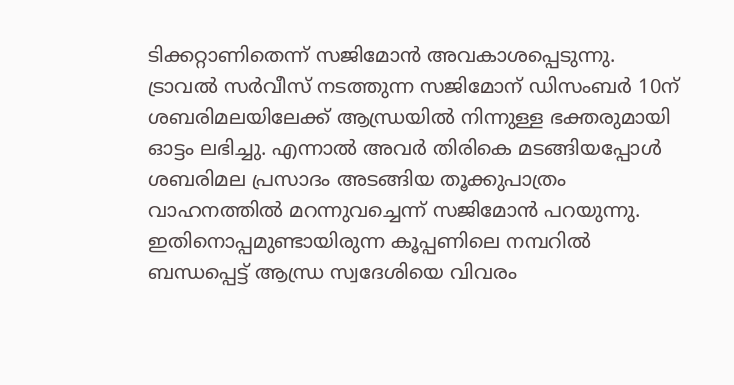ടിക്കറ്റാണിതെന്ന് സജിമോൻ അവകാശപ്പെടുന്നു. ട്രാവൽ സർവീസ് നടത്തുന്ന സജിമോന് ഡിസംബർ 10ന് ശബരിമലയിലേക്ക് ആന്ധ്രയില്‍ നിന്നുള്ള ഭക്തരുമായി ഓട്ടം ലഭിച്ചു. എന്നാൽ അവർ തിരികെ മടങ്ങിയപ്പോൾ ശബരിമല പ്രസാദം അടങ്ങിയ തൂക്കുപാത്രം വാഹനത്തിൽ മറന്നുവച്ചെന്ന് സജിമോൻ പറയുന്നു. ഇതിനൊപ്പമുണ്ടായിരുന്ന കൂപ്പണിലെ നമ്പറിൽ ബന്ധപ്പെട്ട് ആന്ധ്ര സ്വദേശിയെ വിവരം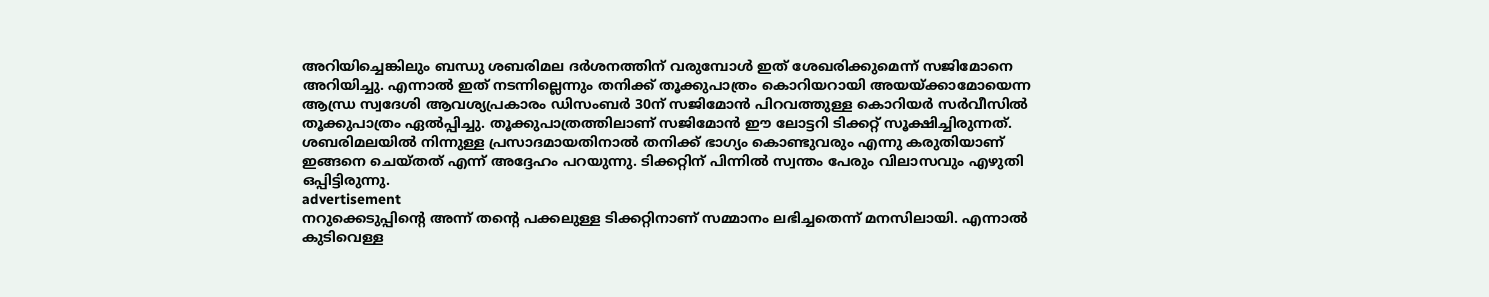അറിയിച്ചെങ്കിലും ബന്ധു ശബരിമല ദർശനത്തിന് വരുമ്പോൾ ഇത് ശേഖരിക്കുമെന്ന് സജിമോനെ അറിയിച്ചു. എന്നാൽ ഇത് നടന്നില്ലെന്നും തനിക്ക് തൂക്കുപാത്രം കൊറിയറായി അയയ്ക്കാമോയെന്ന ആന്ധ്ര സ്വദേശി ആവശ്യപ്രകാരം ഡിസംബർ 30ന് സജിമോൻ പിറവത്തുള്ള കൊറിയർ സർവീസിൽ തൂക്കുപാത്രം ഏൽപ്പിച്ചു. തൂക്കുപാത്രത്തിലാണ് സജിമോൻ ഈ ലോട്ടറി ടിക്കറ്റ് സൂക്ഷിച്ചിരുന്നത്. ശബരിമലയിൽ നിന്നുള്ള പ്രസാദമായതിനാൽ തനിക്ക് ഭാഗ്യം കൊണ്ടുവരും എന്നു കരുതിയാണ് ഇങ്ങനെ ചെയ്തത് എന്ന് അദ്ദേഹം പറയുന്നു. ടിക്കറ്റിന് പിന്നിൽ സ്വന്തം പേരും വിലാസവും എഴുതി ഒപ്പിട്ടിരുന്നു.
advertisement
നറുക്കെടുപ്പിന്റെ അന്ന് തന്റെ പക്കലുള്ള ടിക്കറ്റിനാണ് സമ്മാനം ലഭിച്ചതെന്ന് മനസിലായി. എന്നാൽ കുടിവെള്ള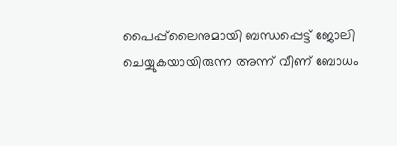പൈപ്പ്‍ലൈനുമായി ബന്ധപ്പെട്ട് ജോലി ചെയ്യുകയായിരുന്ന അന്ന് വീണ് ബോധം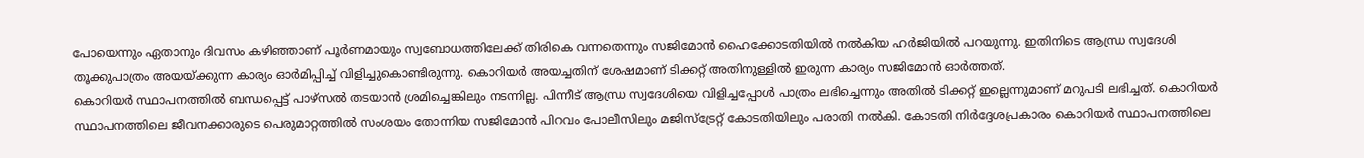പോയെന്നും ഏതാനും ദിവസം കഴിഞ്ഞാണ് പൂർണമായും സ്വബോധത്തിലേക്ക് തിരികെ വന്നതെന്നും സജിമോൻ ഹൈക്കോടതിയിൽ നൽകിയ ഹർജിയിൽ പറയുന്നു. ഇതിനിടെ ആന്ധ്ര സ്വദേശി തൂക്കുപാത്രം അയയ്ക്കുന്ന കാര്യം ഓർമിപ്പിച്ച് വിളിച്ചുകൊണ്ടിരുന്നു. കൊറിയർ അയച്ചതിന് ശേഷമാണ് ടിക്കറ്റ് അതിനുള്ളിൽ ഇരുന്ന കാര്യം സജിമോൻ ഓർത്തത്.
കൊറിയർ സ്ഥാപനത്തിൽ ബന്ധപ്പെട്ട് പാഴ്സൽ തടയാൻ ശ്രമിച്ചെങ്കിലും നടന്നില്ല. പിന്നീട് ആന്ധ്ര സ്വദേശിയെ വിളിച്ചപ്പോൾ പാത്രം ലഭിച്ചെന്നും അതിൽ ടിക്കറ്റ് ഇല്ലെന്നുമാണ് മറുപടി ലഭിച്ചത്. കൊറിയർ സ്ഥാപനത്തിലെ ജീവനക്കാരുടെ പെരുമാറ്റത്തിൽ സംശയം തോന്നിയ സജിമോൻ പിറവം പോലീസിലും മജിസ്‌ട്രേറ്റ് കോടതിയിലും പരാതി നൽകി. കോടതി നിർദ്ദേശപ്രകാരം കൊറിയർ സ്ഥാപനത്തിലെ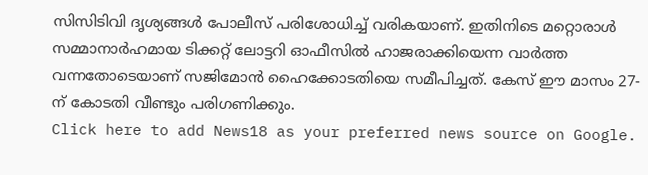സിസിടിവി ദൃശ്യങ്ങൾ പോലീസ് പരിശോധിച്ച് വരികയാണ്. ഇതിനിടെ മറ്റൊരാൾ സമ്മാനാർഹമായ ടിക്കറ്റ് ലോട്ടറി ഓഫീസിൽ ഹാജരാക്കിയെന്ന വാർത്ത വന്നതോടെയാണ് സജിമോൻ ഹൈക്കോടതിയെ സമീപിച്ചത്. കേസ് ഈ മാസം 27-ന് കോടതി വീണ്ടും പരിഗണിക്കും.
Click here to add News18 as your preferred news source on Google.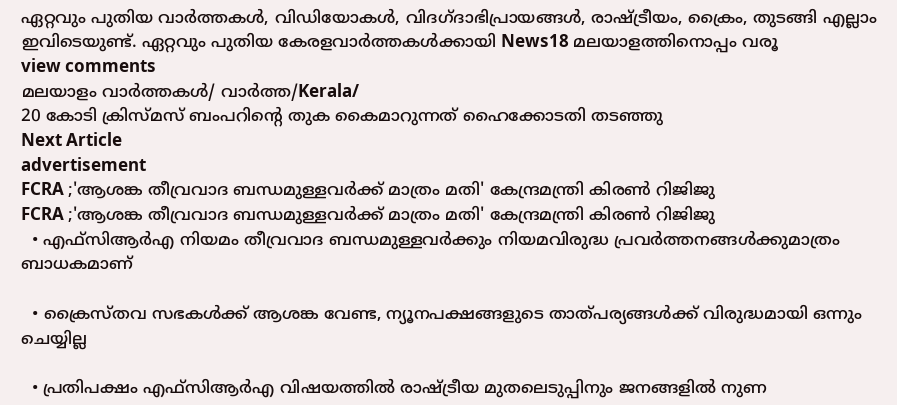ഏറ്റവും പുതിയ വാർത്തകൾ, വിഡിയോകൾ, വിദഗ്ദാഭിപ്രായങ്ങൾ, രാഷ്ട്രീയം, ക്രൈം, തുടങ്ങി എല്ലാം ഇവിടെയുണ്ട്. ഏറ്റവും പുതിയ കേരളവാർത്തകൾക്കായി News18 മലയാളത്തിനൊപ്പം വരൂ
view comments
മലയാളം വാർത്തകൾ/ വാർത്ത/Kerala/
20 കോടി ക്രിസ്മസ് ബംപറിന്റെ തുക കൈമാറുന്നത് ഹൈക്കോടതി തടഞ്ഞു
Next Article
advertisement
FCRA ;'ആശങ്ക തീവ്രവാദ ബന്ധമുള്ളവർക്ക് മാത്രം മതി' കേന്ദ്രമന്ത്രി കിരണ്‍ റിജിജു
FCRA ;'ആശങ്ക തീവ്രവാദ ബന്ധമുള്ളവർക്ക് മാത്രം മതി' കേന്ദ്രമന്ത്രി കിരണ്‍ റിജിജു
  • എഫ്‌സിആർഎ നിയമം തീവ്രവാദ ബന്ധമുള്ളവർക്കും നിയമവിരുദ്ധ പ്രവർത്തനങ്ങൾക്കുമാത്രം ബാധകമാണ്

  • ക്രൈസ്തവ സഭകൾക്ക് ആശങ്ക വേണ്ട, ന്യൂനപക്ഷങ്ങളുടെ താത്പര്യങ്ങൾക്ക് വിരുദ്ധമായി ഒന്നും ചെയ്യില്ല

  • പ്രതിപക്ഷം എഫ്‌സിആർഎ വിഷയത്തിൽ രാഷ്ട്രീയ മുതലെടുപ്പിനും ജനങ്ങളിൽ നുണ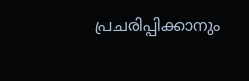പ്രചരിപ്പിക്കാനും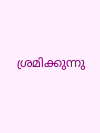ശ്രമിക്കുന്നു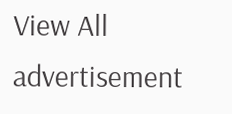View All
advertisement